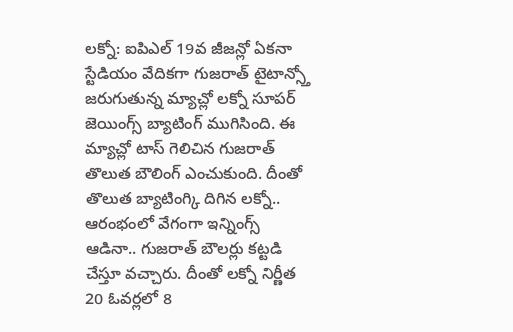లక్నో: ఐపిఎల్ 19వ జీజన్లో ఏకనా స్టేడియం వేదికగా గుజరాత్ టైటాన్స్తో జరుగుతున్న మ్యాచ్లో లక్నో సూపర్ జెయింగ్స్ బ్యాటింగ్ ముగిసింది. ఈ మ్యాచ్లో టాస్ గెలిచిన గుజరాత్ తొలుత బౌలింగ్ ఎంచుకుంది. దీంతో తొలుత బ్యాటింగ్కి దిగిన లక్నో.. ఆరంభంలో వేగంగా ఇన్నింగ్స్ ఆడినా.. గుజరాత్ బౌలర్లు కట్టడి చేస్తూ వచ్చారు. దీంతో లక్నో నిర్ణీత 20 ఓవర్లలో 8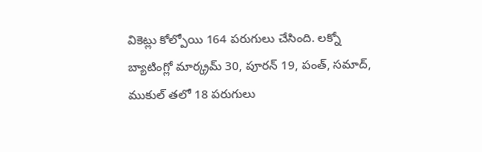వికెట్లు కోల్పోయి 164 పరుగులు చేసింది. లక్నో బ్యాటింగ్లో మార్క్రమ్ 30, పూరన్ 19, పంత్, సమాద్, ముకుల్ తలో 18 పరుగులు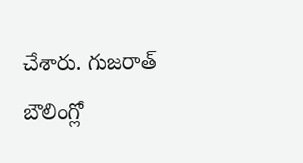చేశారు. గుజరాత్ బౌలింగ్లో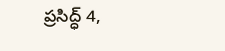ప్రసిద్ధ్ 4,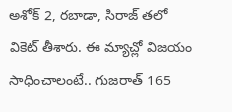అశోక్ 2, రబాడా, సిరాజ్ తలో వికెట్ తీశారు. ఈ మ్యాచ్లో విజయం సాధించాలంటే.. గుజరాత్ 165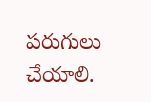పరుగులు చేయాలి.